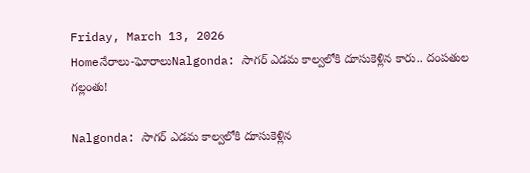Friday, March 13, 2026
Homeనేరాలు-ఘోరాలుNalgonda: సాగర్ ఎడమ కాల్వలోకి దూసుకెళ్లిన కారు.. దంపతుల గల్లంతు!

Nalgonda: సాగర్ ఎడమ కాల్వలోకి దూసుకెళ్లిన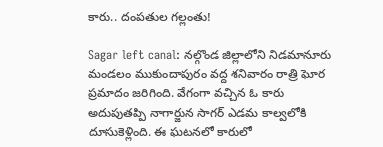కారు.. దంపతుల గల్లంతు!

Sagar left canal: నల్గొండ జిల్లాలోని నిడమానూరు మండలం ముకుందాపురం వద్ద శనివారం రాత్రి ఘోర ప్రమాదం జరిగింది. వేగంగా వచ్చిన ఓ కారు అదుపుతప్పి నాగార్జున సాగర్ ఎడమ కాల్వలోకి దూసుకెళ్లింది. ఈ ఘటనలో కారులో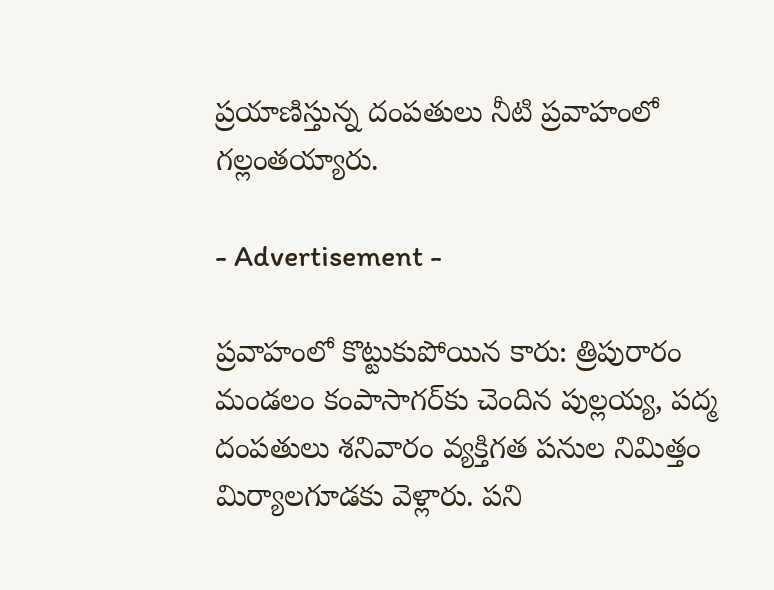ప్రయాణిస్తున్న దంపతులు నీటి ప్రవాహంలో గల్లంతయ్యారు.

- Advertisement -

ప్రవాహంలో కొట్టుకుపోయిన కారు: త్రిపురారం మండలం కంపాసాగర్‌కు చెందిన పుల్లయ్య, పద్మ దంపతులు శనివారం వ్యక్తిగత పనుల నిమిత్తం మిర్యాలగూడకు వెళ్లారు. పని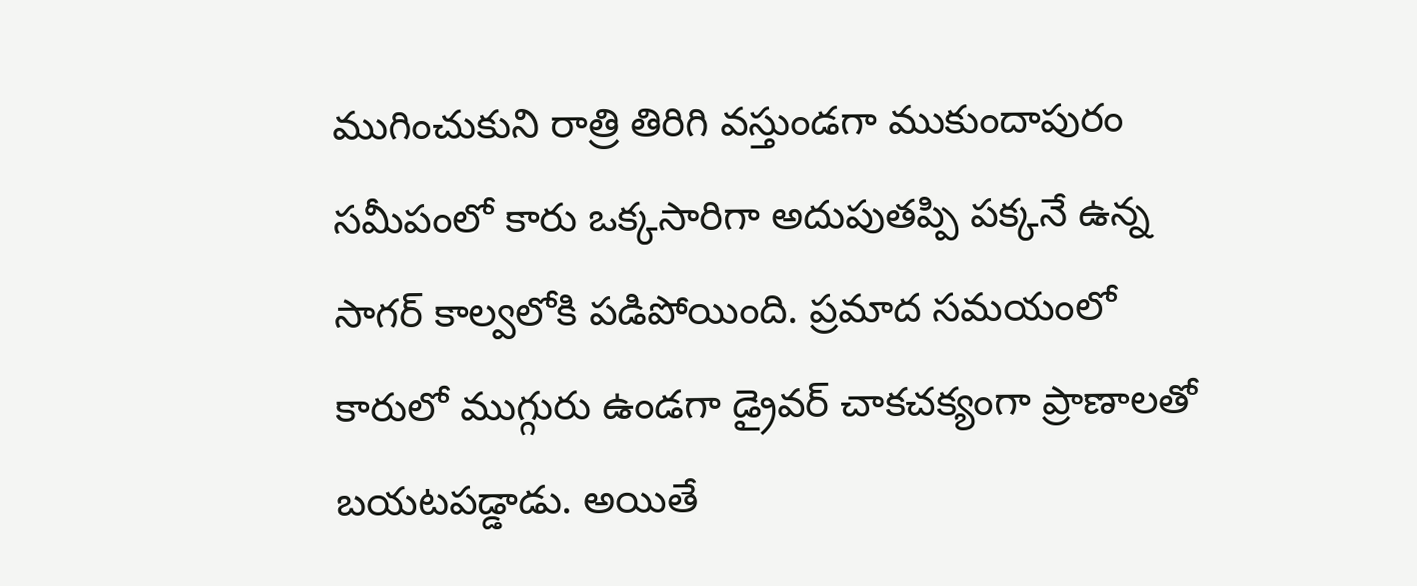ముగించుకుని రాత్రి తిరిగి వస్తుండగా ముకుందాపురం సమీపంలో కారు ఒక్కసారిగా అదుపుతప్పి పక్కనే ఉన్న సాగర్ కాల్వలోకి పడిపోయింది. ప్రమాద సమయంలో కారులో ముగ్గురు ఉండగా డ్రైవర్ చాకచక్యంగా ప్రాణాలతో బయటపడ్డాడు. అయితే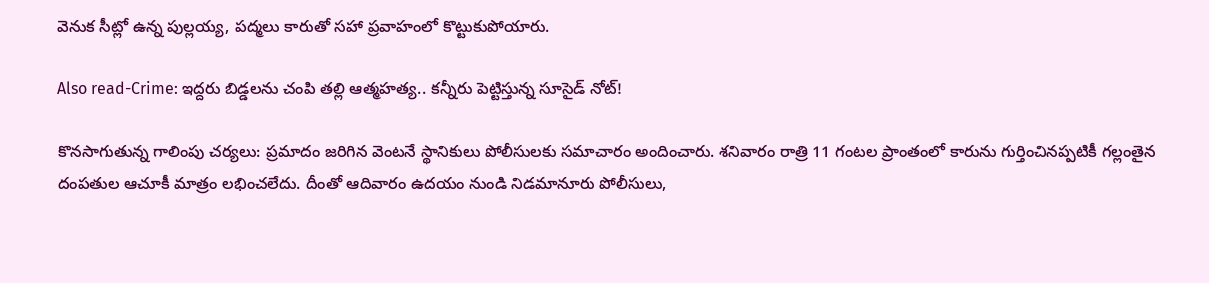వెనుక సీట్లో ఉన్న పుల్లయ్య, పద్మలు కారుతో సహా ప్రవాహంలో కొట్టుకుపోయారు.

Also read-Crime: ఇద్దరు బిడ్డలను చంపి తల్లి ఆత్మహత్య.. కన్నీరు పెట్టిస్తున్న సూసైడ్ నోట్!

కొనసాగుతున్న గాలింపు చర్యలు: ప్రమాదం జరిగిన వెంటనే స్థానికులు పోలీసులకు సమాచారం అందించారు. శనివారం రాత్రి 11 గంటల ప్రాంతంలో కారును గుర్తించినప్పటికీ గల్లంతైన దంపతుల ఆచూకీ మాత్రం లభించలేదు. దీంతో ఆదివారం ఉదయం నుండి నిడమానూరు పోలీసులు,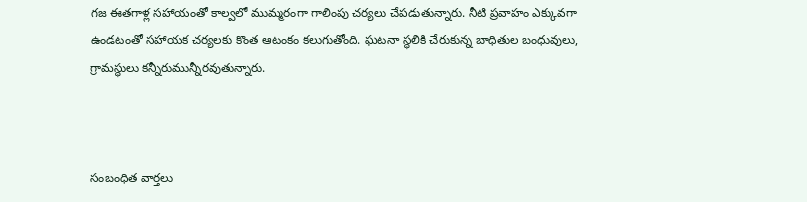గజ ఈతగాళ్ల సహాయంతో కాల్వలో ముమ్మరంగా గాలింపు చర్యలు చేపడుతున్నారు. నీటి ప్రవాహం ఎక్కువగా ఉండటంతో సహాయక చర్యలకు కొంత ఆటంకం కలుగుతోంది. ఘటనా స్థలికి చేరుకున్న బాధితుల బంధువులు, గ్రామస్థులు కన్నీరుమున్నీరవుతున్నారు.



సంబంధిత వార్తలు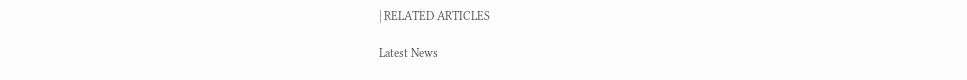| RELATED ARTICLES

Latest News